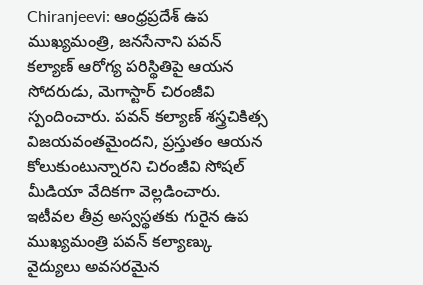Chiranjeevi: ఆంధ్రప్రదేశ్ ఉప ముఖ్యమంత్రి, జనసేనాని పవన్ కల్యాణ్ ఆరోగ్య పరిస్థితిపై ఆయన సోదరుడు, మెగాస్టార్ చిరంజీవి స్పందించారు. పవన్ కల్యాణ్ శస్త్రచికిత్స విజయవంతమైందని, ప్రస్తుతం ఆయన కోలుకుంటున్నారని చిరంజీవి సోషల్ మీడియా వేదికగా వెల్లడించారు.
ఇటీవల తీవ్ర అస్వస్థతకు గురైన ఉప ముఖ్యమంత్రి పవన్ కల్యాణ్కు వైద్యులు అవసరమైన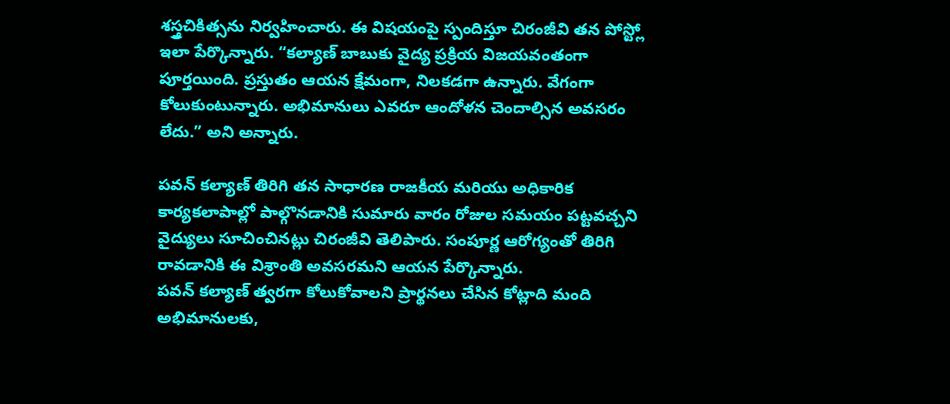శస్త్రచికిత్సను నిర్వహించారు. ఈ విషయంపై స్పందిస్తూ చిరంజీవి తన పోస్ట్లో ఇలా పేర్కొన్నారు. “కల్యాణ్ బాబుకు వైద్య ప్రక్రియ విజయవంతంగా పూర్తయింది. ప్రస్తుతం ఆయన క్షేమంగా, నిలకడగా ఉన్నారు. వేగంగా కోలుకుంటున్నారు. అభిమానులు ఎవరూ ఆందోళన చెందాల్సిన అవసరం లేదు.” అని అన్నారు.

పవన్ కల్యాణ్ తిరిగి తన సాధారణ రాజకీయ మరియు అధికారిక కార్యకలాపాల్లో పాల్గొనడానికి సుమారు వారం రోజుల సమయం పట్టవచ్చని వైద్యులు సూచించినట్లు చిరంజీవి తెలిపారు. సంపూర్ణ ఆరోగ్యంతో తిరిగి రావడానికి ఈ విశ్రాంతి అవసరమని ఆయన పేర్కొన్నారు.
పవన్ కల్యాణ్ త్వరగా కోలుకోవాలని ప్రార్థనలు చేసిన కోట్లాది మంది అభిమానులకు,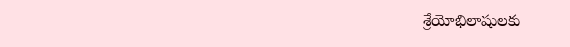శ్రేయోభిలాషులకు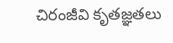చిరంజీవి కృతజ్ఞతలు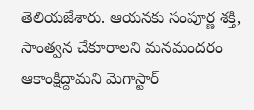తెలియజేశారు. ఆయనకు సంపూర్ణ శక్తి, సాంత్వన చేకూరాలని మనమందరం ఆకాంక్షిద్దామని మెగాస్టార్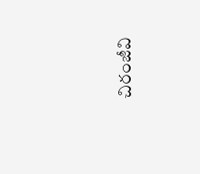చిరంజీవి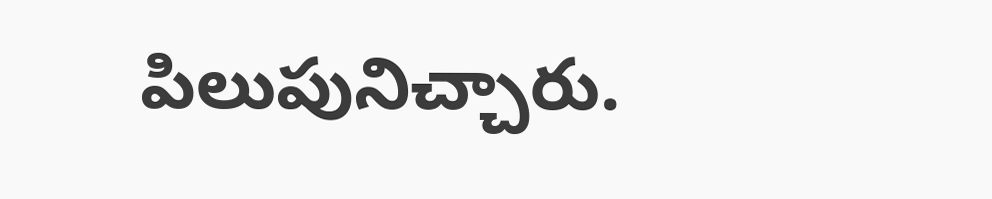పిలుపునిచ్చారు.